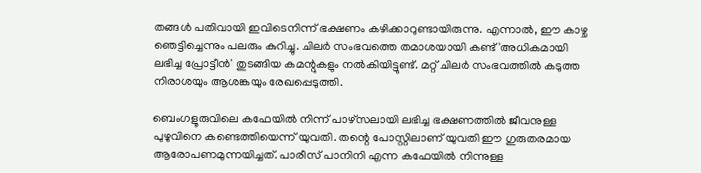തങ്ങൾ പതിവായി ഇവിടെനിന്ന് ഭക്ഷണം കഴിക്കാറുണ്ടായിരുന്നു. എന്നാൽ, ഈ കാഴ്ച ഞെട്ടിച്ചെന്നും പലരും കുറിച്ചു. ചിലർ സംഭവത്തെ തമാശയായി കണ്ട് 'അധികമായി ലഭിച്ച പ്രോട്ടീൻ' തുടങ്ങിയ കമന്റുകളും നൽകിയിട്ടുണ്ട്. മറ്റ് ചിലർ സംഭവത്തിൽ കടുത്ത നിരാശയും ആശങ്കയും രേഖപ്പെടുത്തി.

ബെംഗളൂരുവിലെ കഫേയിൽ നിന്ന് പാഴ്‌സലായി ലഭിച്ച ഭക്ഷണത്തിൽ ജീവനുള്ള പുഴുവിനെ കണ്ടെത്തിയെന്ന് യുവതി. തന്റെ പോസ്റ്റിലാണ് യുവതി ഈ ഗുരുതരമായ ആരോപണമുന്നയിച്ചത്. പാരീസ് പാനിനി എന്ന കഫേയിൽ നിന്നുള്ള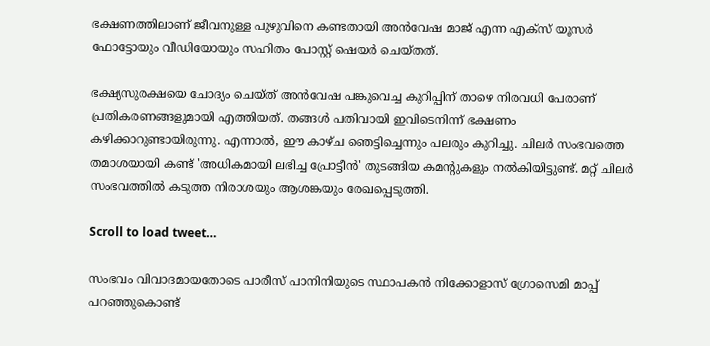ഭക്ഷണത്തിലാണ് ജീവനുള്ള പുഴുവിനെ കണ്ടതായി അൻവേഷ മാജ് എന്ന എക്സ് യൂസർ ഫോട്ടോയും വീഡിയോയും സഹിതം പോസ്റ്റ് ഷെയർ ചെയ്തത്.

ഭക്ഷ്യസുരക്ഷയെ ചോദ്യം ചെയ്ത് അൻവേഷ പങ്കുവെച്ച കുറിപ്പിന് താഴെ നിരവധി പേരാണ് പ്രതികരണങ്ങളുമായി എത്തിയത്. തങ്ങൾ പതിവായി ഇവിടെനിന്ന് ഭക്ഷണം കഴിക്കാറുണ്ടായിരുന്നു. എന്നാൽ, ഈ കാഴ്ച ഞെട്ടിച്ചെന്നും പലരും കുറിച്ചു. ചിലർ സംഭവത്തെ തമാശയായി കണ്ട് 'അധികമായി ലഭിച്ച പ്രോട്ടീൻ' തുടങ്ങിയ കമന്റുകളും നൽകിയിട്ടുണ്ട്. മറ്റ് ചിലർ സംഭവത്തിൽ കടുത്ത നിരാശയും ആശങ്കയും രേഖപ്പെടുത്തി.

Scroll to load tweet…

സംഭവം വിവാദമായതോടെ പാരീസ് പാനിനിയുടെ സ്ഥാപകൻ നിക്കോളാസ് ഗ്രോസെമി മാപ്പ് പറഞ്ഞുകൊണ്ട്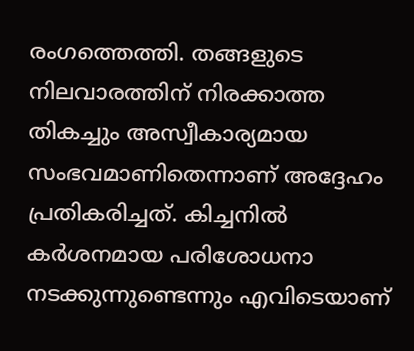രംഗത്തെത്തി. തങ്ങളുടെ നിലവാരത്തിന് നിരക്കാത്ത തികച്ചും അസ്വീകാര്യമായ സംഭവമാണിതെന്നാണ് അദ്ദേഹം പ്രതികരിച്ചത്. കിച്ചനിൽ കർശനമായ പരിശോധനാ നടക്കുന്നുണ്ടെന്നും എവിടെയാണ്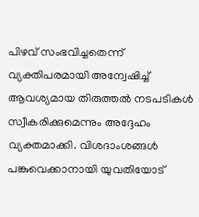പിഴവ് സംഭവിച്ചതെന്ന് വ്യക്തിപരമായി അന്വേഷിച്ച് ആവശ്യമായ തിരുത്തൽ നടപടികൾ സ്വീകരിക്കുമെന്നും അദ്ദേഹം വ്യക്തമാക്കി. വിശദാംശങ്ങൾ പങ്കുവെക്കാനായി യുവതിയോട്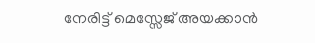നേരിട്ട് മെസ്സേജ് അയക്കാൻ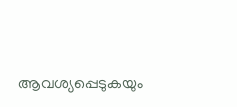ആവശ്യപ്പെടുകയും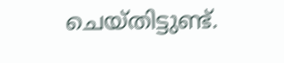ചെയ്തിട്ടുണ്ട്.